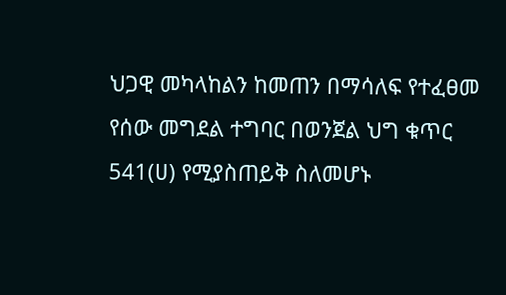ህጋዊ መካላከልን ከመጠን በማሳለፍ የተፈፀመ የሰው መግደል ተግባር በወንጀል ህግ ቁጥር 541(ሀ) የሚያስጠይቅ ስለመሆኑ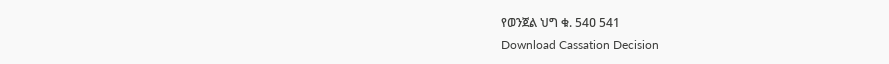የወንጀል ህግ ቁ. 54ዐ 541
Download Cassation Decision